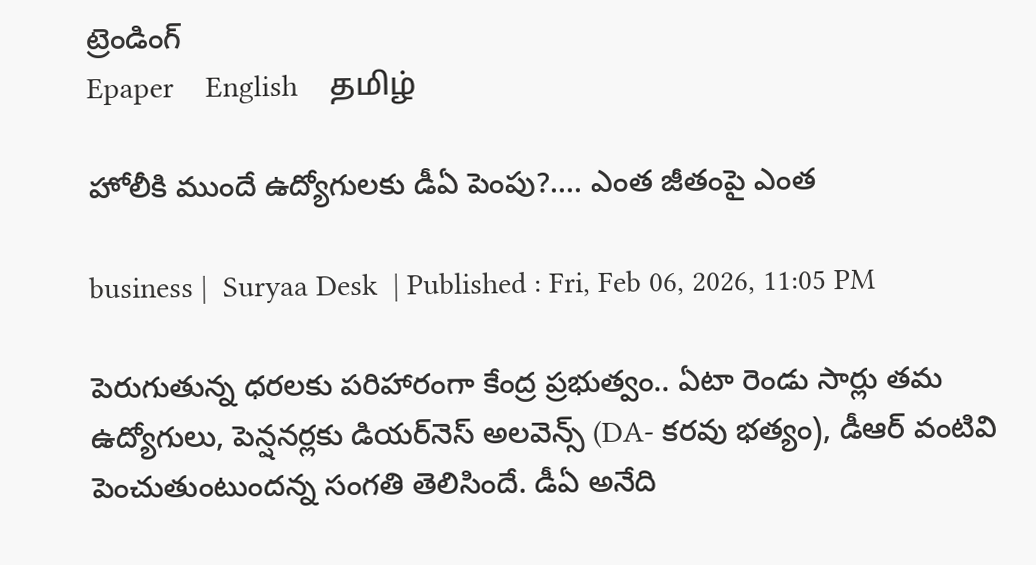ట్రెండింగ్
Epaper    English    தமிழ்

హోలీకి ముందే ఉద్యోగులకు డీఏ పెంపు?.... ఎంత జీతంపై ఎంత

business |  Suryaa Desk  | Published : Fri, Feb 06, 2026, 11:05 PM

పెరుగుతున్న ధరలకు పరిహారంగా కేంద్ర ప్రభుత్వం.. ఏటా రెండు సార్లు తమ ఉద్యోగులు, పెన్షనర్లకు డియర్‌నెస్ అలవెన్స్ (DA- కరవు భత్యం), డీఆర్ వంటివి పెంచుతుంటుందన్న సంగతి తెలిసిందే. డీఏ అనేది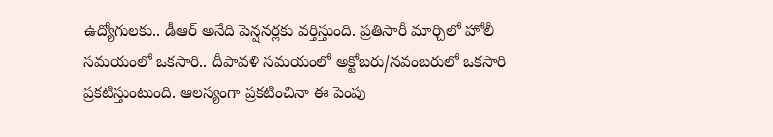ఉద్యోగులకు.. డీఆర్ అనేది పెన్షనర్లకు వర్తిస్తుంది. ప్రతిసారీ మార్చిలో హోలీ సమయంలో ఒకసారి.. దీపావళి సమయంలో అక్టోబరు/నవంబరులో ఒకసారి ప్రకటిస్తుంటుంది. ఆలస్యంగా ప్రకటించినా ఈ పెంపు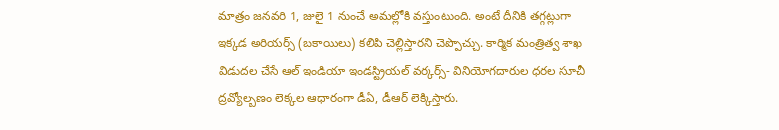మాత్రం జనవరి 1, జులై 1 నుంచే అమల్లోకి వస్తుంటుంది. అంటే దీనికి తగ్గట్లుగా ఇక్కడ అరియర్స్ (బకాయిలు) కలిపి చెల్లిస్తారని చెప్పొచ్చు. కార్మిక మంత్రిత్వ శాఖ విడుదల చేసే ఆల్ ఇండియా ఇండస్ట్రియల్ వర్కర్స్- వినియోగదారుల ధరల సూచీ ద్రవ్యోల్బణం లెక్కల ఆధారంగా డీఏ, డీఆర్ లెక్కిస్తారు.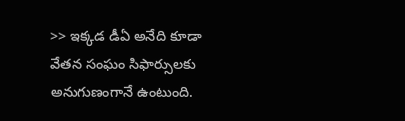>> ఇక్కడ డీఏ అనేది కూడా వేతన సంఘం సిఫార్సులకు అనుగుణంగానే ఉంటుంది.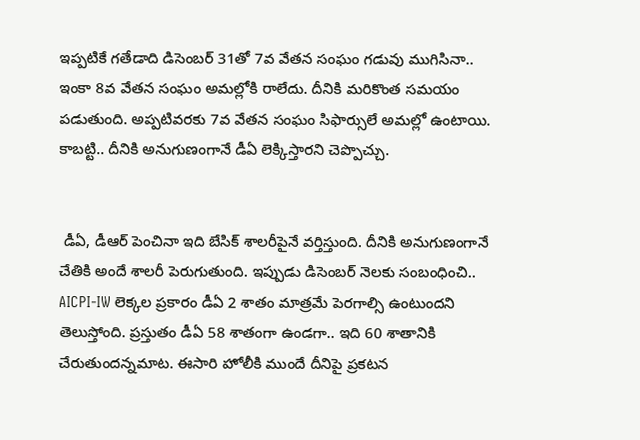ఇప్పటికే గతేడాది డిసెంబర్ 31తో 7వ వేతన సంఘం గడువు ముగిసినా.. ఇంకా 8వ వేతన సంఘం అమల్లోకి రాలేదు. దీనికి మరికొంత సమయం పడుతుంది. అప్పటివరకు 7వ వేతన సంఘం సిఫార్సులే అమల్లో ఉంటాయి. కాబట్టి.. దీనికి అనుగుణంగానే డీఏ లెక్కిస్తారని చెప్పొచ్చు.


 డీఏ, డీఆర్ పెంచినా ఇది బేసిక్ శాలరీపైనే వర్తిస్తుంది. దీనికి అనుగుణంగానే చేతికి అందే శాలరీ పెరుగుతుంది. ఇప్పుడు డిసెంబర్ నెలకు సంబంధించి.. AICPI-IW లెక్కల ప్రకారం డీఏ 2 శాతం మాత్రమే పెరగాల్సి ఉంటుందని తెలుస్తోంది. ప్రస్తుతం డీఏ 58 శాతంగా ఉండగా.. ఇది 60 శాతానికి చేరుతుందన్నమాట. ఈసారి హోలీకి ముందే దీనిపై ప్రకటన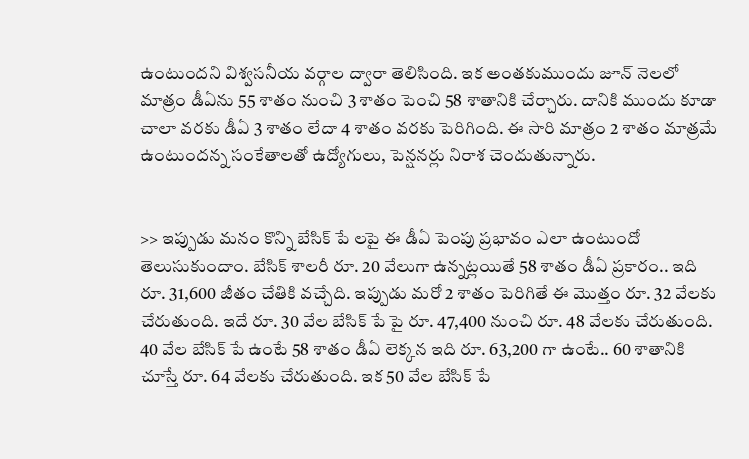ఉంటుందని విశ్వసనీయ వర్గాల ద్వారా తెలిసింది. ఇక అంతకుముందు జూన్ నెలలో మాత్రం డీఏను 55 శాతం నుంచి 3 శాతం పెంచి 58 శాతానికి చేర్చారు. దానికి ముందు కూడా చాలా వరకు డీఏ 3 శాతం లేదా 4 శాతం వరకు పెరిగింది. ఈ సారి మాత్రం 2 శాతం మాత్రమే ఉంటుందన్న సంకేతాలతో ఉద్యోగులు, పెన్షనర్లు నిరాశ చెందుతున్నారు.


>> ఇప్పుడు మనం కొన్ని బేసిక్ పే లపై ఈ డీఏ పెంపు ప్రభావం ఎలా ఉంటుందో తెలుసుకుందాం. బేసిక్ శాలరీ రూ. 20 వేలుగా ఉన్నట్లయితే 58 శాతం డీఏ ప్రకారం.. ఇది రూ. 31,600 జీతం చేతికి వచ్చేది. ఇప్పుడు మరో 2 శాతం పెరిగితే ఈ మొత్తం రూ. 32 వేలకు చేరుతుంది. ఇదే రూ. 30 వేల బేసిక్ పే పై రూ. 47,400 నుంచి రూ. 48 వేలకు చేరుతుంది. 40 వేల బేసిక్ పే ఉంటే 58 శాతం డీఏ లెక్కన ఇది రూ. 63,200 గా ఉంటే.. 60 శాతానికి చూస్తే రూ. 64 వేలకు చేరుతుంది. ఇక 50 వేల బేసిక్ పే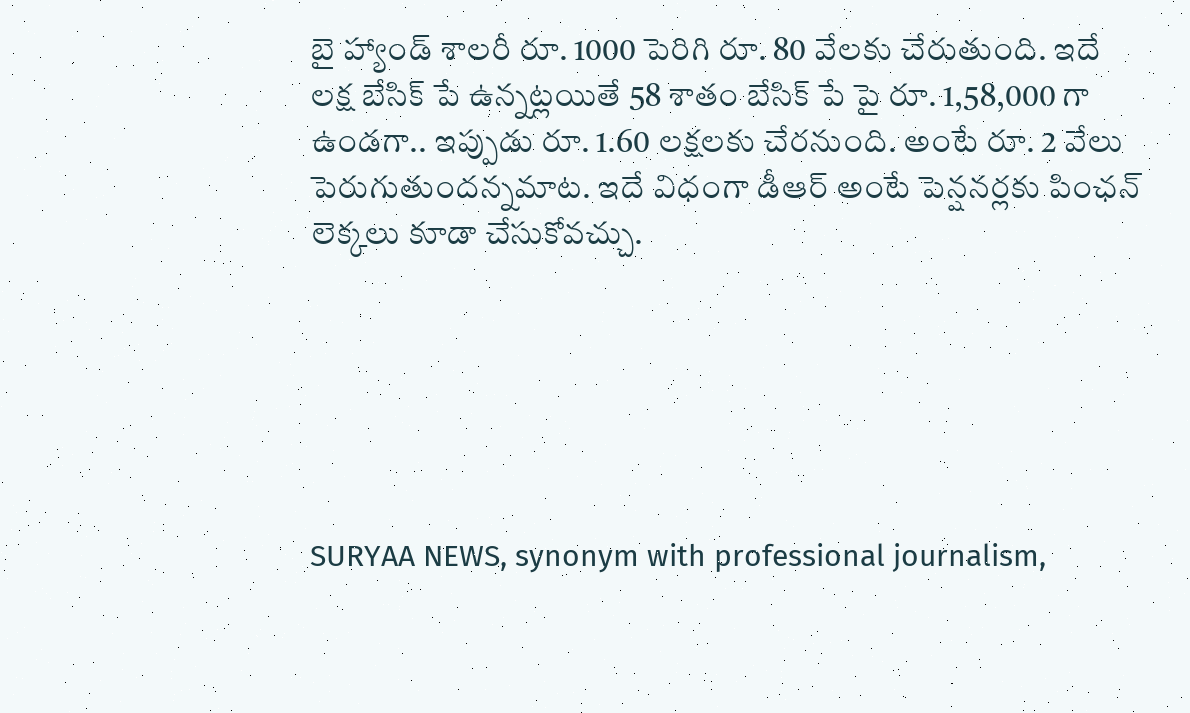బై హ్యాండ్ శాలరీ రూ. 1000 పెరిగి రూ. 80 వేలకు చేరుతుంది. ఇదే లక్ష బేసిక్ పే ఉన్నట్లయితే 58 శాతం బేసిక్ పే పై రూ. 1,58,000 గా ఉండగా.. ఇప్పుడు రూ. 1.60 లక్షలకు చేరనుంది. అంటే రూ. 2 వేలు పెరుగుతుందన్నమాట. ఇదే విధంగా డీఆర్ అంటే పెన్షనర్లకు పింఛన్ లెక్కలు కూడా చేసుకోవచ్చు.






SURYAA NEWS, synonym with professional journalism,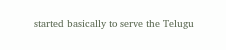started basically to serve the Telugu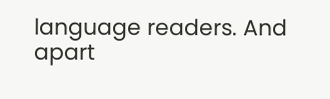language readers. And apart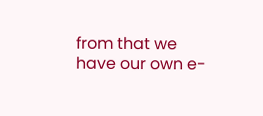from that we have our own e-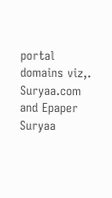portal domains viz,. Suryaa.com and Epaper Suryaa